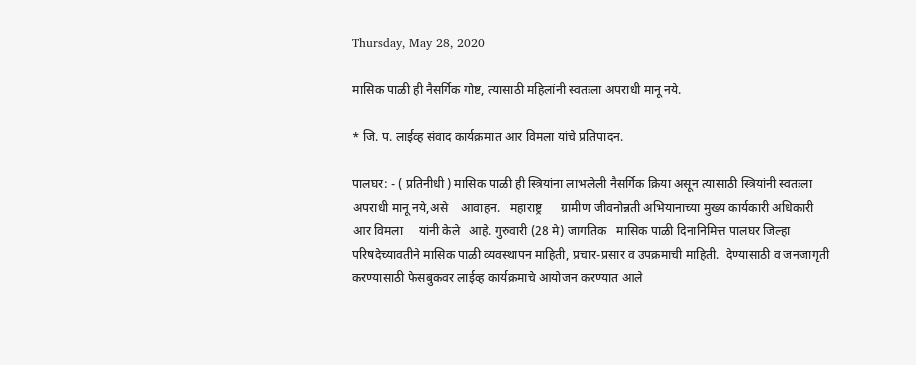Thursday, May 28, 2020

मासिक पाळी ही नैसर्गिक गोष्ट, त्यासाठी महिलांनी स्वतःला अपराधी मानू नये.

* जि. प. लाईव्ह संवाद कार्यक्रमात आर विमला यांचे प्रतिपादन.

पालघर: - ( प्रतिनीधी ) मासिक पाळी ही स्त्रियांना लाभलेली नैसर्गिक क्रिया असून त्यासाठी स्त्रियांनी स्वतःला  अपराधी मानू नये,असे    आवाहन.   महाराष्ट्र      ग्रामीण जीवनोन्नती अभियानाच्या मुख्य कार्यकारी अधिकारी आर विमला     यांनी केले   आहे. गुरुवारी (28 मे) जागतिक   मासिक पाळी दिनानिमित्त पालघर जिल्हा परिषदेच्यावतीने मासिक पाळी व्यवस्थापन माहिती, प्रचार-प्रसार व उपक्रमाची माहिती.  देण्यासाठी व जनजागृती करण्यासाठी फेसबुकवर लाईव्ह कार्यक्रमाचे आयोजन करण्यात आले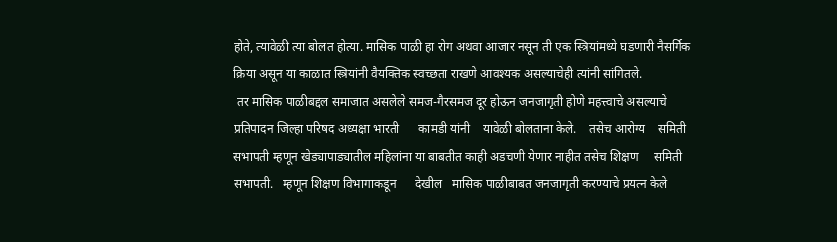होते, त्यावेळी त्या बोलत होत्या. मासिक पाळी हा रोग अथवा आजार नसून ती एक स्त्रियांमध्ये घडणारी नैसर्गिक क्रिया असून या काळात स्त्रियांनी वैयक्तिक स्वच्छता राखणे आवश्यक असल्याचेही त्यांनी सांगितले.
 तर मासिक पाळीबद्दल समाजात असलेले समज-गैरसमज दूर होऊन जनजागृती होणे महत्त्वाचे असल्याचे प्रतिपादन जिल्हा परिषद अध्यक्षा भारती      कामडी यांनी    यावेळी बोलताना केले.    तसेच आरोग्य    समिती सभापती म्हणून खेड्यापाड्यातील महिलांना या बाबतीत काही अडचणी येणार नाहीत तसेच शिक्षण     समिती सभापती.   म्हणून शिक्षण विभागाकडून      देखील   मासिक पाळीबाबत जनजागृती करण्याचे प्रयत्न केले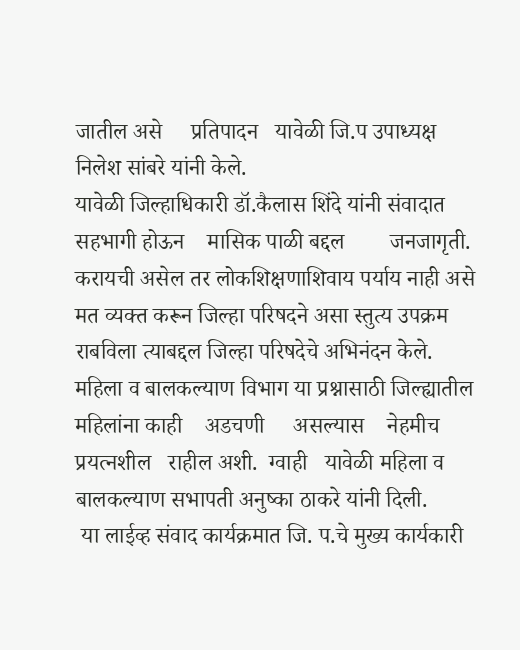जातील असे     प्रतिपादन   यावेळी जि.प उपाध्यक्ष   निलेश सांबरे यांनी केले.
यावेळी जिल्हाधिकारी डॉ.कैलास शिंदे यांनी संवादात सहभागी होऊन    मासिक पाळी बद्दल        जनजागृती.   करायची असेल तर लोकशिक्षणाशिवाय पर्याय नाही असे मत व्यक्त करून जिल्हा परिषदने असा स्तुत्य उपक्रम राबविला त्याबद्दल जिल्हा परिषदेचे अभिनंदन केले. महिला व बालकल्याण विभाग या प्रश्नासाठी जिल्ह्यातील महिलांना काही    अडचणी     असल्यास    नेहमीच प्रयत्नशील   राहील अशी.  ग्वाही   यावेळी महिला व बालकल्याण सभापती अनुष्का ठाकरे यांनी दिली.
 या लाईव्ह संवाद कार्यक्रमात जि. प.चे मुख्य कार्यकारी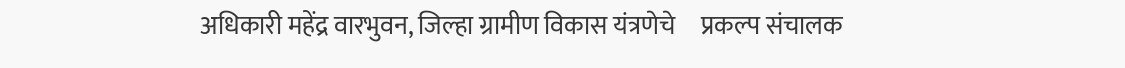अधिकारी महेंद्र वारभुवन, जिल्हा ग्रामीण विकास यंत्रणेचे     प्रकल्प संचालक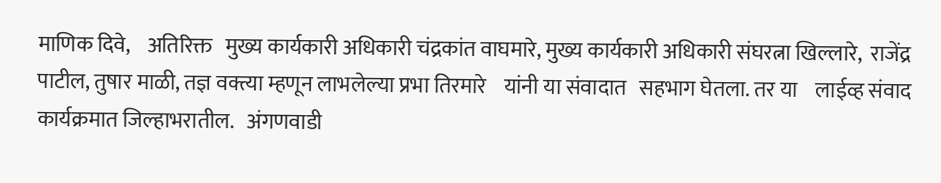माणिक दिवे,    अतिरिक्त   मुख्य कार्यकारी अधिकारी चंद्रकांत वाघमारे, मुख्य कार्यकारी अधिकारी संघरत्ना खिल्लारे,  राजेंद्र पाटील, तुषार माळी, तज्ञ वक्त्या म्हणून लाभलेल्या प्रभा तिरमारे    यांनी या संवादात   सहभाग घेतला. तर या    लाईव्ह संवाद    कार्यक्रमात जिल्हाभरातील.   अंगणवाडी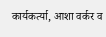कार्यकर्त्या, आशा वर्कर व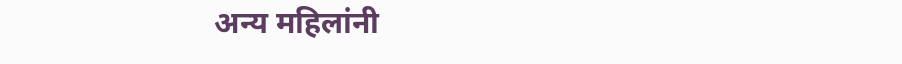अन्य महिलांनी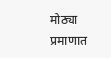मोठ्या प्रमाणात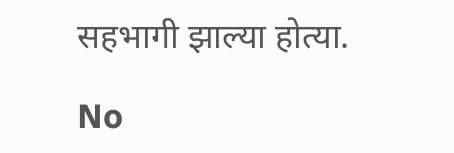सहभागी झाल्या होत्या.

No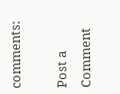comments:

Post a Comment